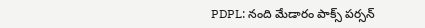PDPL: నంది మేడారం పాక్స్ పర్సన్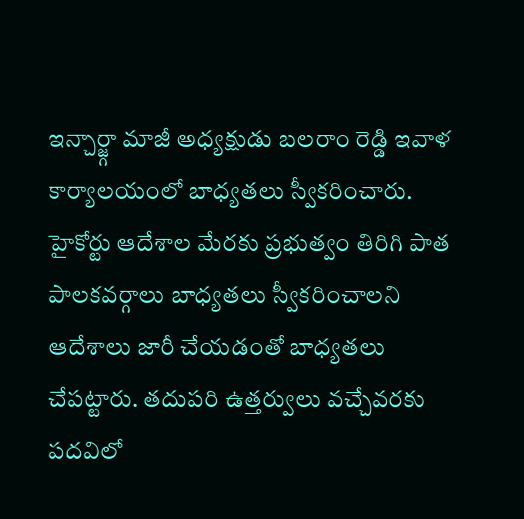ఇన్చార్జ్గా మాజీ అధ్యక్షుడు బలరాం రెడ్డి ఇవాళ కార్యాలయంలో బాధ్యతలు స్వీకరించారు. హైకోర్టు ఆదేశాల మేరకు ప్రభుత్వం తిరిగి పాత పాలకవర్గాలు బాధ్యతలు స్వీకరించాలని ఆదేశాలు జారీ చేయడంతో బాధ్యతలు చేపట్టారు. తదుపరి ఉత్తర్వులు వచ్చేవరకు పదవిలో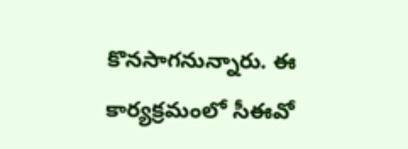కొనసాగనున్నారు. ఈ కార్యక్రమంలో సీఈవో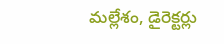మల్లేశం, డైరెక్టర్లు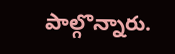పాల్గొన్నారు.